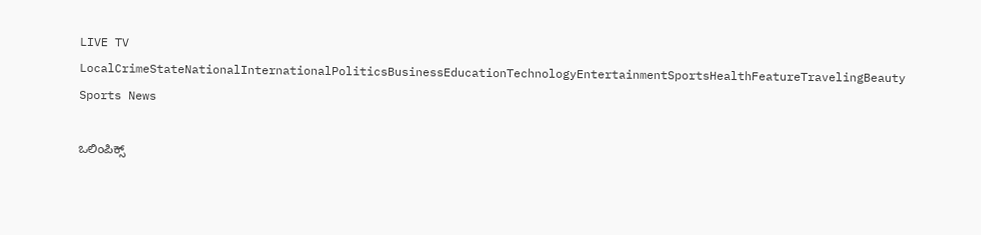LIVE TV LocalCrimeStateNationalInternationalPoliticsBusinessEducationTechnologyEntertainmentSportsHealthFeatureTravelingBeauty
Sports News

ಒಲಿಂಪಿಕ್ಸ್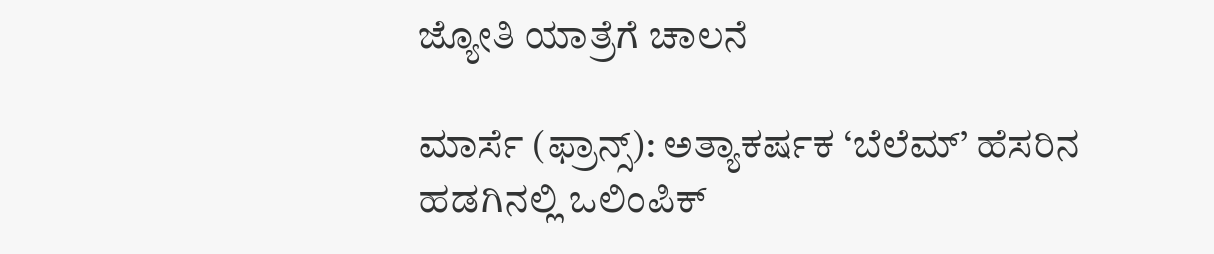ಜ್ಯೋತಿ ಯಾತ್ರೆಗೆ ಚಾಲನೆ

ಮಾರ್ಸೆ (ಫ್ರಾನ್ಸ್): ಅತ್ಯಾಕರ್ಷಕ ‘ಬೆಲೆಮ್’ ಹೆಸರಿನ ಹಡಗಿನಲ್ಲಿ ಒಲಿಂಪಿಕ್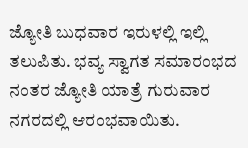ಜ್ಯೋತಿ ಬುಧವಾರ ಇರುಳಲ್ಲಿ ಇಲ್ಲಿ ತಲುಪಿತು. ಭವ್ಯ ಸ್ವಾಗತ ಸಮಾರಂಭದ ನಂತರ ಜ್ಯೋತಿ ಯಾತ್ರೆ ಗುರುವಾರ ನಗರದಲ್ಲಿ ಆರಂಭವಾಯಿತು.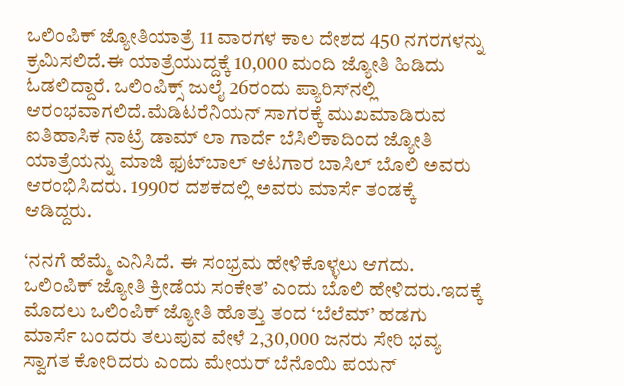ಒಲಿಂಪಿಕ್ ಜ್ಯೋತಿಯಾತ್ರೆ 11 ವಾರಗಳ ಕಾಲ ದೇಶದ 450 ನಗರಗಳನ್ನು ಕ್ರಮಿಸಲಿದೆ.ಈ ಯಾತ್ರೆಯುದ್ದಕ್ಕೆ 10,000 ಮಂದಿ ಜ್ಯೋತಿ ಹಿಡಿದು ಓಡಲಿದ್ದಾರೆ. ಒಲಿಂಪಿಕ್ಸ್ ಜುಲೈ 26ರಂದು ಪ್ಯಾರಿಸ್‍ನಲ್ಲಿ ಆರಂಭವಾಗಲಿದೆ.ಮೆಡಿಟರೆನಿಯನ್ ಸಾಗರಕ್ಕೆ ಮುಖಮಾಡಿರುವ ಐತಿಹಾಸಿಕ ನಾಟ್ರೆ ಡಾಮ್ ಲಾ ಗಾರ್ದೆ ಬೆಸಿಲಿಕಾದಿಂದ ಜ್ಯೋತಿ ಯಾತ್ರೆಯನ್ನು ಮಾಜಿ ಫುಟ್‍ಬಾಲ್ ಆಟಗಾರ ಬಾಸಿಲ್ ಬೊಲಿ ಅವರು ಆರಂಭಿಸಿದರು. 1990ರ ದಶಕದಲ್ಲಿ ಅವರು ಮಾರ್ಸೆ ತಂಡಕ್ಕೆ ಆಡಿದ್ದರು.

‘ನನಗೆ ಹೆಮ್ಮೆ ಎನಿಸಿದೆ. ಈ ಸಂಭ್ರಮ ಹೇಳಿಕೊಳ್ಳಲು ಆಗದು. ಒಲಿಂಪಿಕ್ ಜ್ಯೋತಿ ಕ್ರೀಡೆಯ ಸಂಕೇತ’ ಎಂದು ಬೊಲಿ ಹೇಳಿದರು.ಇದಕ್ಕೆ ಮೊದಲು ಒಲಿಂಪಿಕ್ ಜ್ಯೋತಿ ಹೊತ್ತು ತಂದ ‘ಬೆಲೆಮ್’ ಹಡಗು ಮಾರ್ಸೆ ಬಂದರು ತಲುಪುವ ವೇಳೆ 2,30,000 ಜನರು ಸೇರಿ ಭವ್ಯ ಸ್ವಾಗತ ಕೋರಿದರು ಎಂದು ಮೇಯರ್ ಬೆನೊಯಿ ಪಯನ್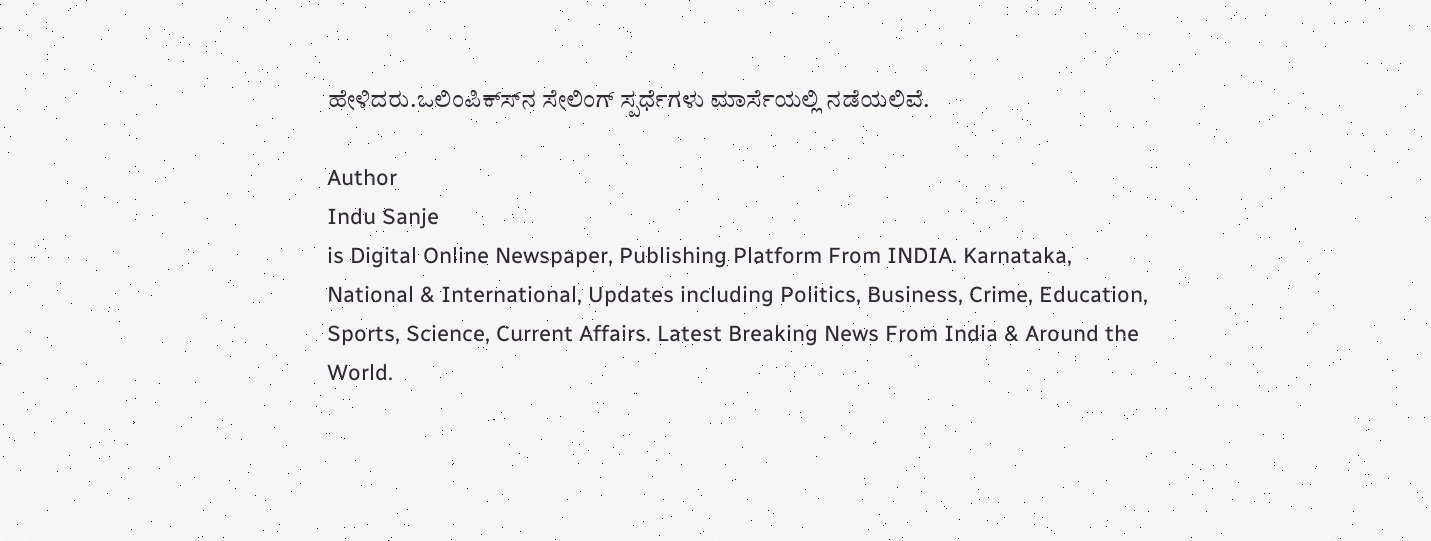ಹೇಳಿದರು.ಒಲಿಂಪಿಕ್ಸ್‍ನ ಸೇಲಿಂಗ್ ಸ್ಪರ್ಧೆಗಳು ಮಾರ್ಸೆಯಲ್ಲಿ ನಡೆಯಲಿವೆ.

Author
Indu Sanje
is Digital Online Newspaper, Publishing Platform From INDIA. Karnataka, National & International, Updates including Politics, Business, Crime, Education, Sports, Science, Current Affairs. Latest Breaking News From India & Around the World.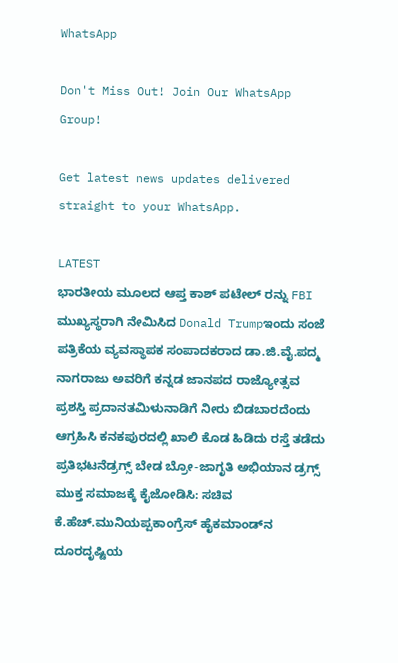WhatsApp

Don't Miss Out! Join Our WhatsApp Group!

Get latest news updates delivered straight to your WhatsApp.

LATEST
ಭಾರತೀಯ ಮೂಲದ ಆಪ್ತ ಕಾಶ್ ಪಟೇಲ್ ರನ್ನು FBI ಮುಖ್ಯಸ್ಥರಾಗಿ ನೇಮಿಸಿದ Donald Trumpಇಂದು ಸಂಜೆ ಪತ್ರಿಕೆಯ ವ್ಯವಸ್ಥಾಪಕ ಸಂಪಾದಕರಾದ ಡಾ.ಜಿ.ವೈ.ಪದ್ಮ ನಾಗರಾಜು ಅವರಿಗೆ ಕನ್ನಡ ಜಾನಪದ ರಾಜ್ಯೋತ್ಸವ ಪ್ರಶಸ್ತಿ ಪ್ರದಾನತಮಿಳುನಾಡಿಗೆ ನೀರು ಬಿಡಬಾರದೆಂದು ಆಗ್ರಹಿಸಿ ಕನಕಪುರದಲ್ಲಿ ಖಾಲಿ ಕೊಡ ಹಿಡಿದು ರಸ್ತೆ ತಡೆದು ಪ್ರತಿಭಟನೆಡ್ರಗ್ಸ್ ಬೇಡ ಬ್ರೋ-ಜಾಗೃತಿ ಅಭಿಯಾನ ಡ್ರಗ್ಸ್ ಮುಕ್ತ ಸಮಾಜಕ್ಕೆ ಕೈಜೋಡಿಸಿ: ಸಚಿವ ಕೆ.ಹೆಚ್.ಮುನಿಯಪ್ಪಕಾಂಗ್ರೆಸ್ ಹೈಕಮಾಂಡ್‌ನ ದೂರದೃಷ್ಟಿಯ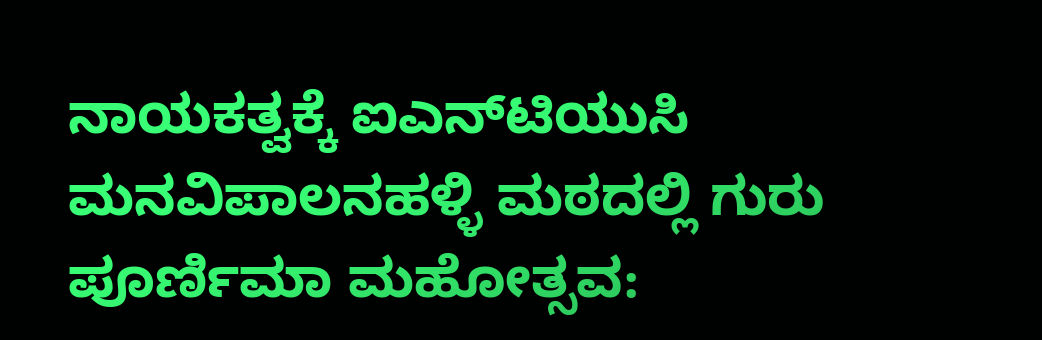ನಾಯಕತ್ವಕ್ಕೆ ಐಎನ್‌ಟಿಯುಸಿ ಮನವಿಪಾಲನಹಳ್ಳಿ ಮಠದಲ್ಲಿ ಗುರು ಪೂರ್ಣಿಮಾ ಮಹೋತ್ಸವ: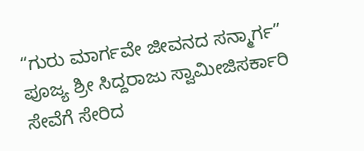“ಗುರು ಮಾರ್ಗವೇ ಜೀವನದ ಸನ್ಮಾರ್ಗ” ಪೂಜ್ಯ ಶ್ರೀ ಸಿದ್ದರಾಜು ಸ್ವಾಮೀಜಿಸರ್ಕಾರಿ ಸೇವೆಗೆ ಸೇರಿದ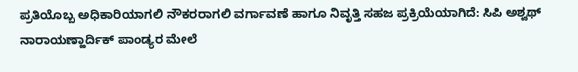ಪ್ರತಿಯೊಬ್ಬ ಅಧಿಕಾರಿಯಾಗಲಿ ನೌಕರರಾಗಲಿ ವರ್ಗಾವಣೆ ಹಾಗೂ ನಿವೃತ್ತಿ ಸಹಜ ಪ್ರಕ್ರಿಯೆಯಾಗಿದೆ: ಸಿಪಿ ಅಶ್ವಥ್ ನಾರಾಯಣ್ಹಾರ್ದಿಕ್ ಪಾಂಡ್ಯರ ಮೇಲೆ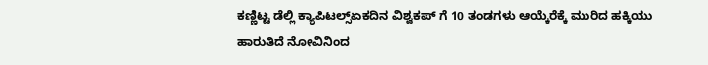ಕಣ್ಣಿಟ್ಟ ಡೆಲ್ಲಿ ಕ್ಯಾಪಿಟಲ್ಸ್ಏಕದಿನ ವಿಶ್ವಕಪ್ ಗೆ 10 ತಂಡಗಳು ಆಯ್ಕೆರೆಕ್ಕೆ ಮುರಿದ ಹಕ್ಕಿಯು ಹಾರುತಿದೆ ನೋವಿನಿಂದ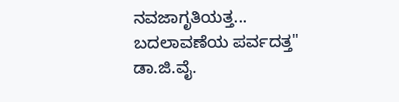ನವಜಾಗೃತಿಯತ್ತ... ಬದಲಾವಣೆಯ ಪರ್ವದತ್ತ" ಡಾ.ಜಿ.ವೈ.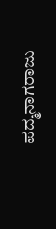ಪದ್ಮನಾಗರಾಜು